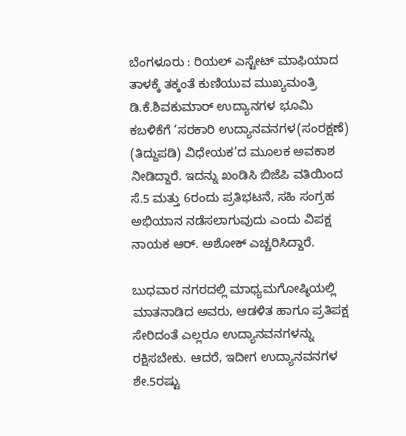ಬೆಂಗಳೂರು : ರಿಯಲ್ ಎಸ್ಟೇಟ್ ಮಾಫಿಯಾದ ತಾಳಕ್ಕೆ ತಕ್ಕಂತೆ ಕುಣಿಯುವ ಮುಖ್ಯಮಂತ್ರಿ ಡಿ.ಕೆ.ಶಿವಕುಮಾರ್ ಉದ್ಯಾನಗಳ ಭೂಮಿ ಕಬಳಿಕೆಗೆ ‘ಸರಕಾರಿ ಉದ್ಯಾನವನಗಳ(ಸಂರಕ್ಷಣೆ) (ತಿದ್ದುಪಡಿ) ವಿಧೇಯಕ’ದ ಮೂಲಕ ಅವಕಾಶ ನೀಡಿದ್ದಾರೆ. ಇದನ್ನು ಖಂಡಿಸಿ ಬಿಜೆಪಿ ವತಿಯಿಂದ ಸೆ.5 ಮತ್ತು 6ರಂದು ಪ್ರತಿಭಟನೆ, ಸಹಿ ಸಂಗ್ರಹ ಅಭಿಯಾನ ನಡೆಸಲಾಗುವುದು ಎಂದು ವಿಪಕ್ಷ ನಾಯಕ ಆರ್. ಅಶೋಕ್ ಎಚ್ಚರಿಸಿದ್ದಾರೆ.

ಬುಧವಾರ ನಗರದಲ್ಲಿ ಮಾಧ್ಯಮಗೋಷ್ಠಿಯಲ್ಲಿ ಮಾತನಾಡಿದ ಅವರು, ಆಡಳಿತ ಹಾಗೂ ಪ್ರತಿಪಕ್ಷ ಸೇರಿದಂತೆ ಎಲ್ಲರೂ ಉದ್ಯಾನವನಗಳನ್ನು ರಕ್ಷಿಸಬೇಕು. ಆದರೆ, ಇದೀಗ ಉದ್ಯಾನವನಗಳ ಶೇ.5ರಷ್ಟು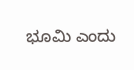ಭೂಮಿ ಎಂದು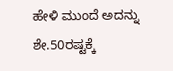ಹೇಳಿ ಮುಂದೆ ಅದನ್ನು ಶೇ.50ರಷ್ಟಕ್ಕೆ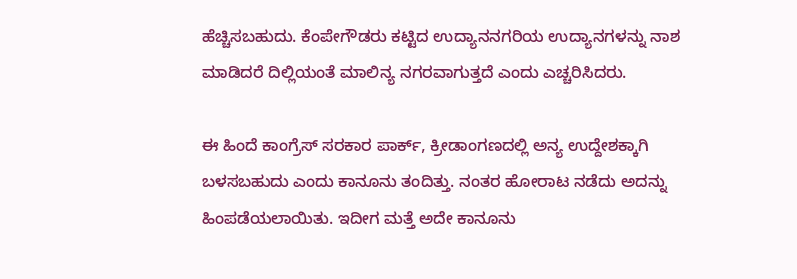ಹೆಚ್ಚಿಸಬಹುದು. ಕೆಂಪೇಗೌಡರು ಕಟ್ಟಿದ ಉದ್ಯಾನನಗರಿಯ ಉದ್ಯಾನಗಳನ್ನು ನಾಶ ಮಾಡಿದರೆ ದಿಲ್ಲಿಯಂತೆ ಮಾಲಿನ್ಯ ನಗರವಾಗುತ್ತದೆ ಎಂದು ಎಚ್ಚರಿಸಿದರು.

ಈ ಹಿಂದೆ ಕಾಂಗ್ರೆಸ್ ಸರಕಾರ ಪಾರ್ಕ್, ಕ್ರೀಡಾಂಗಣದಲ್ಲಿ ಅನ್ಯ ಉದ್ದೇಶಕ್ಕಾಗಿ ಬಳಸಬಹುದು ಎಂದು ಕಾನೂನು ತಂದಿತ್ತು. ನಂತರ ಹೋರಾಟ ನಡೆದು ಅದನ್ನು ಹಿಂಪಡೆಯಲಾಯಿತು. ಇದೀಗ ಮತ್ತೆ ಅದೇ ಕಾನೂನು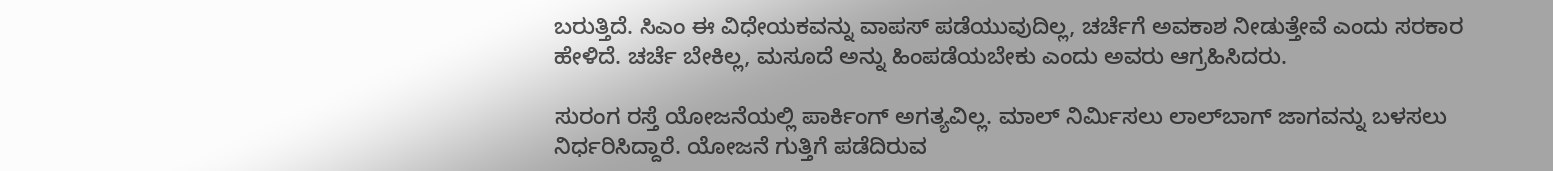ಬರುತ್ತಿದೆ. ಸಿಎಂ ಈ ವಿಧೇಯಕವನ್ನು ವಾಪಸ್ ಪಡೆಯುವುದಿಲ್ಲ, ಚರ್ಚೆಗೆ ಅವಕಾಶ ನೀಡುತ್ತೇವೆ ಎಂದು ಸರಕಾರ ಹೇಳಿದೆ. ಚರ್ಚೆ ಬೇಕಿಲ್ಲ, ಮಸೂದೆ ಅನ್ನು ಹಿಂಪಡೆಯಬೇಕು ಎಂದು ಅವರು ಆಗ್ರಹಿಸಿದರು.

ಸುರಂಗ ರಸ್ತೆ ಯೋಜನೆಯಲ್ಲಿ ಪಾರ್ಕಿಂಗ್‌ ಅಗತ್ಯವಿಲ್ಲ. ಮಾಲ್ ನಿರ್ಮಿಸಲು ಲಾಲ್‍ಬಾಗ್ ಜಾಗವನ್ನು ಬಳಸಲು ನಿರ್ಧರಿಸಿದ್ದಾರೆ. ಯೋಜನೆ ಗುತ್ತಿಗೆ ಪಡೆದಿರುವ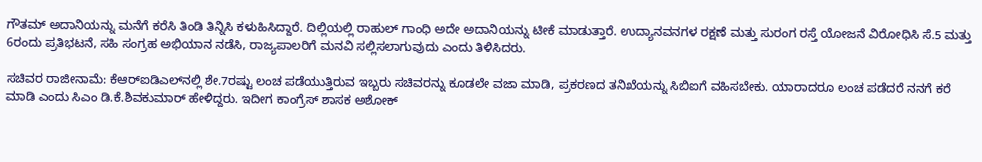ಗೌತಮ್ ಅದಾನಿಯನ್ನು ಮನೆಗೆ ಕರೆಸಿ ತಿಂಡಿ ತಿನ್ನಿಸಿ ಕಳುಹಿಸಿದ್ದಾರೆ. ದಿಲ್ಲಿಯಲ್ಲಿ ರಾಹುಲ್ ಗಾಂಧಿ ಅದೇ ಅದಾನಿಯನ್ನು ಟೀಕೆ ಮಾಡುತ್ತಾರೆ. ಉದ್ಯಾನವನಗಳ ರಕ್ಷಣೆ ಮತ್ತು ಸುರಂಗ ರಸ್ತೆ ಯೋಜನೆ ವಿರೋಧಿಸಿ ಸೆ.5 ಮತ್ತು 6ರಂದು ಪ್ರತಿಭಟನೆ, ಸಹಿ ಸಂಗ್ರಹ ಅಭಿಯಾನ ನಡೆಸಿ, ರಾಜ್ಯಪಾಲರಿಗೆ ಮನವಿ ಸಲ್ಲಿಸಲಾಗುವುದು ಎಂದು ತಿಳಿಸಿದರು.

ಸಚಿವರ ರಾಜೀನಾಮೆ: ಕೆಆರ್‌ಐಡಿಎಲ್‍ನಲ್ಲಿ ಶೇ.7ರಷ್ಟು ಲಂಚ ಪಡೆಯುತ್ತಿರುವ ಇಬ್ಬರು ಸಚಿವರನ್ನು ಕೂಡಲೇ ವಜಾ ಮಾಡಿ, ಪ್ರಕರಣದ ತನಿಖೆಯನ್ನು ಸಿಬಿಐಗೆ ವಹಿಸಬೇಕು. ಯಾರಾದರೂ ಲಂಚ ಪಡೆದರೆ ನನಗೆ ಕರೆ ಮಾಡಿ ಎಂದು ಸಿಎಂ ಡಿ.ಕೆ.ಶಿವಕುಮಾರ್ ಹೇಳಿದ್ದರು. ಇದೀಗ ಕಾಂಗ್ರೆಸ್ ಶಾಸಕ ಅಶೋಕ್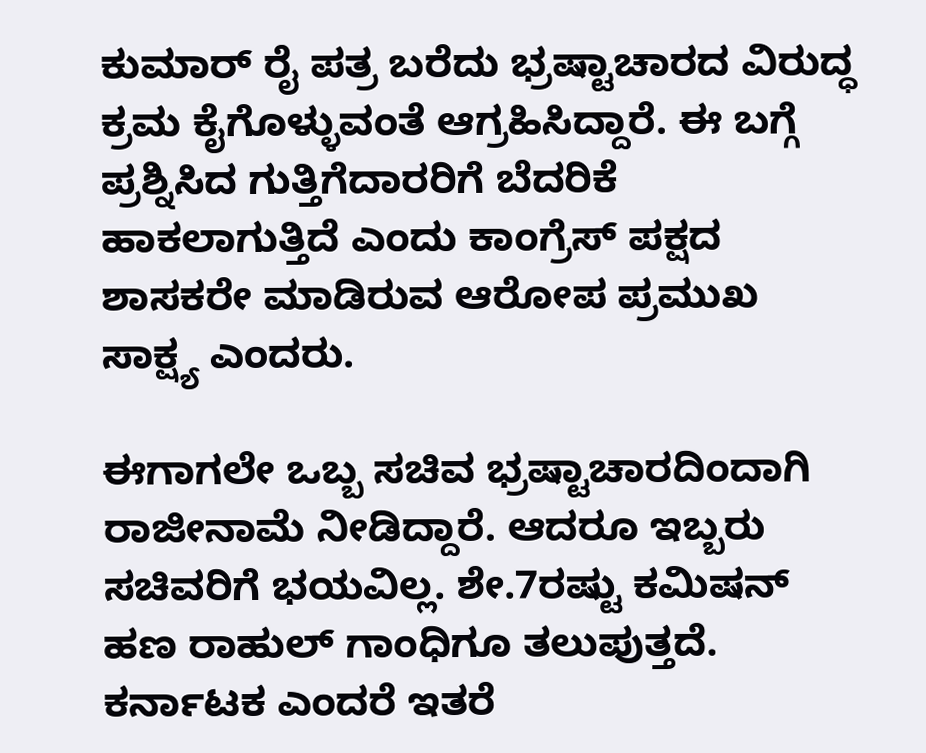ಕುಮಾರ್ ರೈ ಪತ್ರ ಬರೆದು ಭ್ರಷ್ಟಾಚಾರದ ವಿರುದ್ಧ ಕ್ರಮ ಕೈಗೊಳ್ಳುವಂತೆ ಆಗ್ರಹಿಸಿದ್ದಾರೆ. ಈ ಬಗ್ಗೆ ಪ್ರಶ್ನಿಸಿದ ಗುತ್ತಿಗೆದಾರರಿಗೆ ಬೆದರಿಕೆ ಹಾಕಲಾಗುತ್ತಿದೆ ಎಂದು ಕಾಂಗ್ರೆಸ್ ಪಕ್ಷದ ಶಾಸಕರೇ ಮಾಡಿರುವ ಆರೋಪ ಪ್ರಮುಖ ಸಾಕ್ಷ್ಯ ಎಂದರು.

ಈಗಾಗಲೇ ಒಬ್ಬ ಸಚಿವ ಭ್ರಷ್ಟಾಚಾರದಿಂದಾಗಿ ರಾಜೀನಾಮೆ ನೀಡಿದ್ದಾರೆ. ಆದರೂ ಇಬ್ಬರು ಸಚಿವರಿಗೆ ಭಯವಿಲ್ಲ. ಶೇ.7ರಷ್ಟು ಕಮಿಷನ್ ಹಣ ರಾಹುಲ್ ಗಾಂಧಿಗೂ ತಲುಪುತ್ತದೆ. ಕರ್ನಾಟಕ ಎಂದರೆ ಇತರೆ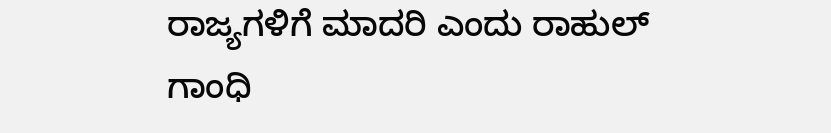ರಾಜ್ಯಗಳಿಗೆ ಮಾದರಿ ಎಂದು ರಾಹುಲ್ ಗಾಂಧಿ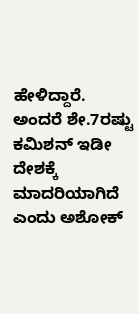ಹೇಳಿದ್ದಾರೆ. ಅಂದರೆ ಶೇ.7ರಷ್ಟು ಕಮಿಶನ್ ಇಡೀ ದೇಶಕ್ಕೆ ಮಾದರಿಯಾಗಿದೆ ಎಂದು ಅಶೋಕ್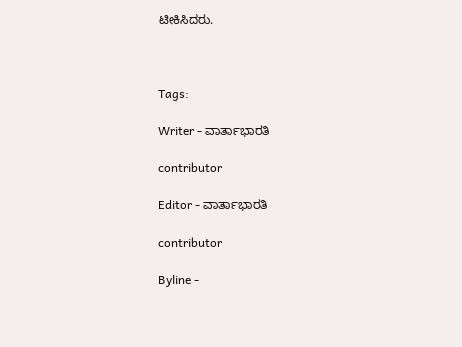ಟೀಕಿಸಿದರು.



Tags:

Writer - ವಾರ್ತಾಭಾರತಿ

contributor

Editor - ವಾರ್ತಾಭಾರತಿ

contributor

Byline -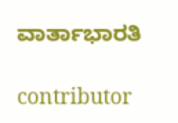ವಾರ್ತಾಭಾರತಿ

contributor